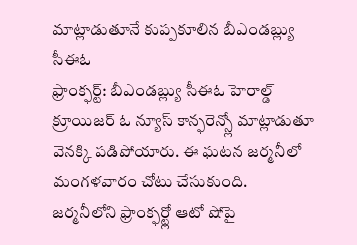మాట్లాడుతూనే కుప్పకూలిన బీఎండబ్ల్యు సీఈఓ
ఫ్రాంక్ఫర్ట్: బీఎండబ్ల్యు సీఈఓ హెరాల్డ్ క్రూయిజర్ ఓ న్యూస్ కాన్ఫరెన్స్లో మాట్లాడుతూ వెనక్కి పడిపోయారు. ఈ ఘటన జర్మనీలో మంగళవారం చోటు చేసుకుంది. జర్మనీలోని ఫ్రాంక్ఫర్ట్లో ఆటో షోపై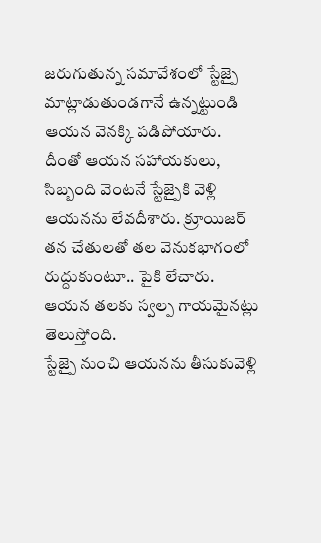జరుగుతున్న సమావేశంలో స్టేజ్పై మాట్లాడుతుండగానే ఉన్నట్టుండి ఆయన వెనక్కి పడిపోయారు.
దీంతో ఆయన సహాయకులు, సిబ్బంది వెంటనే స్టేజ్పైకి వెళ్లి ఆయనను లేవదీశారు. క్రూయిజర్ తన చేతులతో తల వెనుకభాగంలో రుద్దుకుంటూ.. పైకి లేచారు. ఆయన తలకు స్వల్ప గాయమైనట్లు తెలుస్తోంది.
స్టేజ్పై నుంచి ఆయనను తీసుకువెళ్లి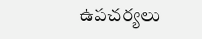ఉపచర్యలు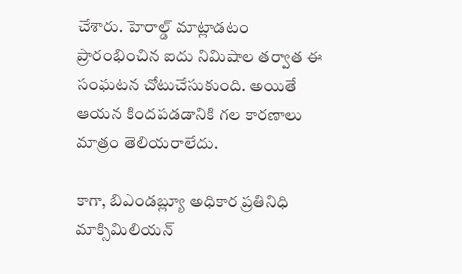చేశారు. హెరాల్డ్ మాట్లాడటం ప్రారంభించిన ఐదు నిమిషాల తర్వాత ఈ సంఘటన చోటుచేసుకుంది. అయితే ఆయన కిందపడడానికి గల కారణాలు మాత్రం తెలియరాలేదు.

కాగా, బిఎండబ్ల్యూ అధికార ప్రతినిధి మాక్సిమిలియన్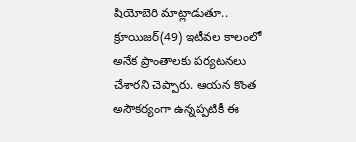షియోబెరి మాట్లాడుతూ.. క్రూయిజర్(49) ఇటీవల కాలంలో అనేక ప్రాంతాలకు పర్యటనలు చేశారని చెప్పారు. ఆయన కొంత అసౌకర్యంగా ఉన్నప్పటికీ ఈ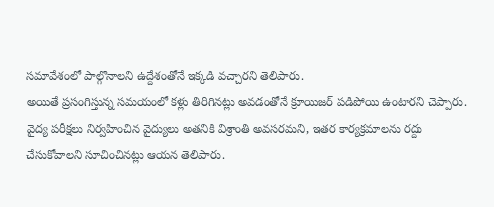సమావేశంలో పాల్గొనాలని ఉద్దేశంతోనే ఇక్కడి వచ్చారని తెలిపారు.
అయితే ప్రసంగిస్తున్న సమయంలో కళ్లు తిరిగినట్లు అవడంతోనే క్రూయిజర్ పడిపోయి ఉంటారని చెప్పారు. వైద్య పరీక్షలు నిర్వహించిన వైద్యులు అతనికి విశ్రాంతి అవసరమని, ఇతర కార్యక్రమాలను రద్దు చేసుకోవాలని సూచించినట్లు ఆయన తెలిపారు.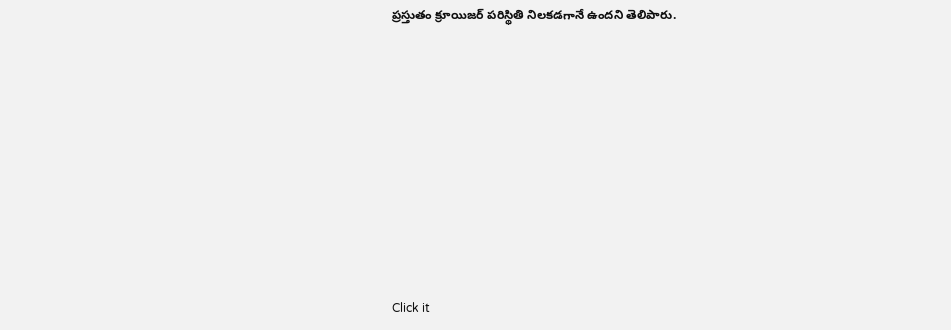ప్రస్తుతం క్రూయిజర్ పరిస్థితి నిలకడగానే ఉందని తెలిపారు.












Click it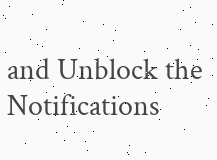and Unblock the Notifications